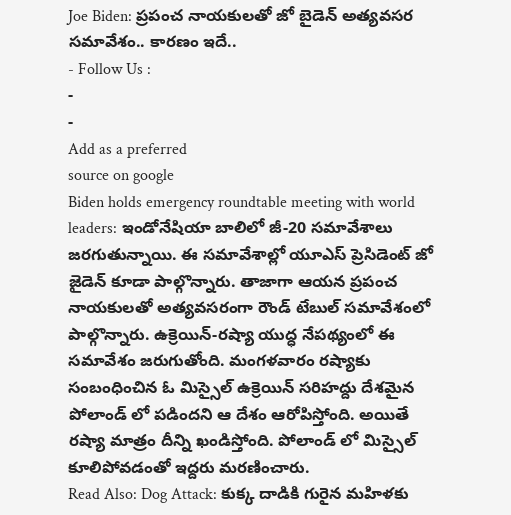Joe Biden: ప్రపంచ నాయకులతో జో బైడెన్ అత్యవసర సమావేశం.. కారణం ఇదే..
- Follow Us :
-
-
Add as a preferred
source on google
Biden holds emergency roundtable meeting with world leaders: ఇండోనేషియా బాలిలో జీ-20 సమావేశాలు జరగుతున్నాయి. ఈ సమావేశాల్లో యూఎస్ ప్రెసిడెంట్ జో జైడెన్ కూడా పాల్గొన్నారు. తాజాగా ఆయన ప్రపంచ నాయకులతో అత్యవసరంగా రౌండ్ టేబుల్ సమావేశంలో పాల్గొన్నారు. ఉక్రెయిన్-రష్యా యుద్ధ నేపథ్యంలో ఈ సమావేశం జరుగుతోంది. మంగళవారం రష్యాకు సంబంధించిన ఓ మిస్సైల్ ఉక్రెయిన్ సరిహద్దు దేశమైన పోలాండ్ లో పడిందని ఆ దేశం ఆరోపిస్తోంది. అయితే రష్యా మాత్రం దీన్ని ఖండిస్తోంది. పోలాండ్ లో మిస్సైల్ కూలిపోవడంతో ఇద్దరు మరణించారు.
Read Also: Dog Attack: కుక్క దాడికి గురైన మహిళకు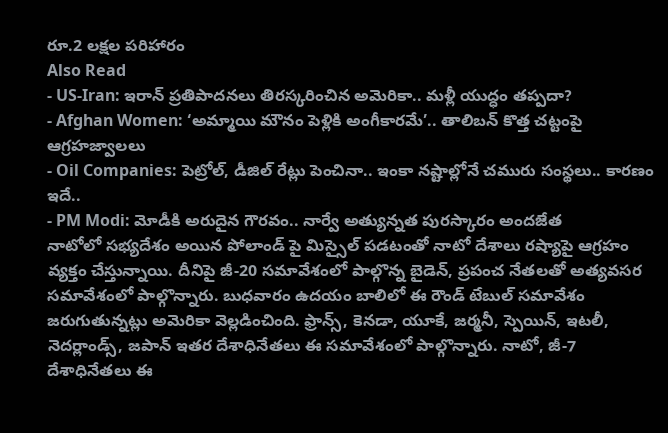రూ.2 లక్షల పరిహారం
Also Read
- US-Iran: ఇరాన్ ప్రతిపాదనలు తిరస్కరించిన అమెరికా.. మళ్లీ యుద్ధం తప్పదా?
- Afghan Women: ‘అమ్మాయి మౌనం పెళ్లికి అంగీకారమే’.. తాలిబన్ కొత్త చట్టంపై ఆగ్రహజ్వాలలు
- Oil Companies: పెట్రోల్, డీజిల్ రేట్లు పెంచినా.. ఇంకా నష్టాల్లోనే చమురు సంస్థలు.. కారణం ఇదే..
- PM Modi: మోడీకి అరుదైన గౌరవం.. నార్వే అత్యున్నత పురస్కారం అందజేత
నాటోలో సభ్యదేశం అయిన పోలాండ్ పై మిస్సైల్ పడటంతో నాటో దేశాలు రష్యాపై ఆగ్రహం వ్యక్తం చేస్తున్నాయి. దీనిపై జీ-20 సమావేశంలో పాల్గొన్న బైడెన్, ప్రపంచ నేతలతో అత్యవసర సమావేశంలో పాల్గొన్నారు. బుధవారం ఉదయం బాలిలో ఈ రౌండ్ టేబుల్ సమావేశం జరుగుతున్నట్లు అమెరికా వెల్లడించింది. ఫ్రాన్స్, కెనడా, యూకే, జర్మనీ, స్పెయిన్, ఇటలీ, నెదర్లాండ్స్, జపాన్ ఇతర దేశాధినేతలు ఈ సమావేశంలో పాల్గొన్నారు. నాటో, జీ-7 దేశాధినేతలు ఈ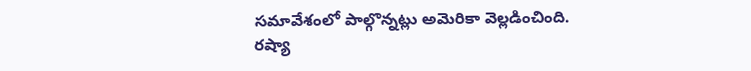సమావేశంలో పాల్గొన్నట్లు అమెరికా వెల్లడించింది.
రష్యా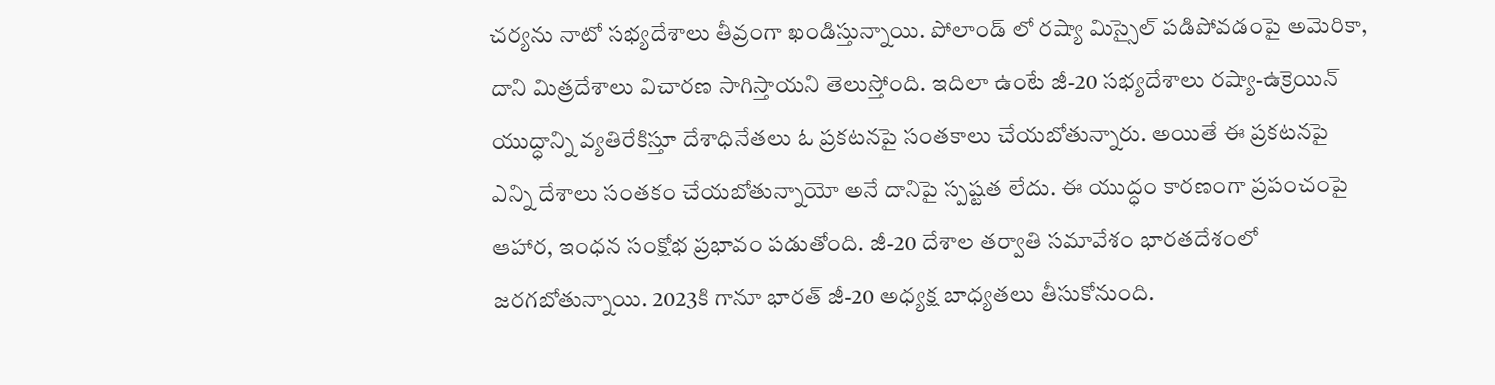చర్యను నాటో సభ్యదేశాలు తీవ్రంగా ఖండిస్తున్నాయి. పోలాండ్ లో రష్యా మిస్సైల్ పడిపోవడంపై అమెరికా, దాని మిత్రదేశాలు విచారణ సాగిస్తాయని తెలుస్తోంది. ఇదిలా ఉంటే జీ-20 సభ్యదేశాలు రష్యా-ఉక్రెయిన్ యుద్ధాన్ని వ్యతిరేకిస్తూ దేశాధినేతలు ఓ ప్రకటనపై సంతకాలు చేయబోతున్నారు. అయితే ఈ ప్రకటనపై ఎన్ని దేశాలు సంతకం చేయబోతున్నాయో అనే దానిపై స్పష్టత లేదు. ఈ యుద్ధం కారణంగా ప్రపంచంపై ఆహార, ఇంధన సంక్షోభ ప్రభావం పడుతోంది. జీ-20 దేశాల తర్వాతి సమావేశం భారతదేశంలో జరగబోతున్నాయి. 2023కి గానూ భారత్ జీ-20 అధ్యక్ష బాధ్యతలు తీసుకోనుంది.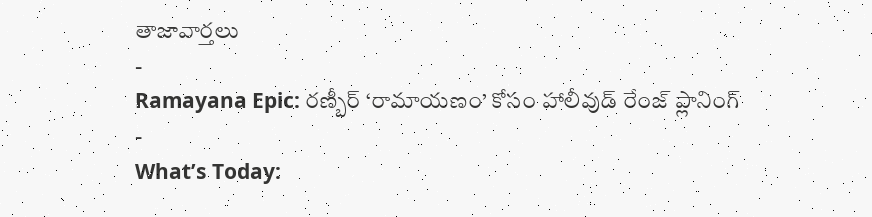తాజావార్తలు
-
Ramayana Epic: రణ్బీర్ ‘రామాయణం’ కోసం హాలీవుడ్ రేంజ్ ప్లానింగ్
-
What’s Today: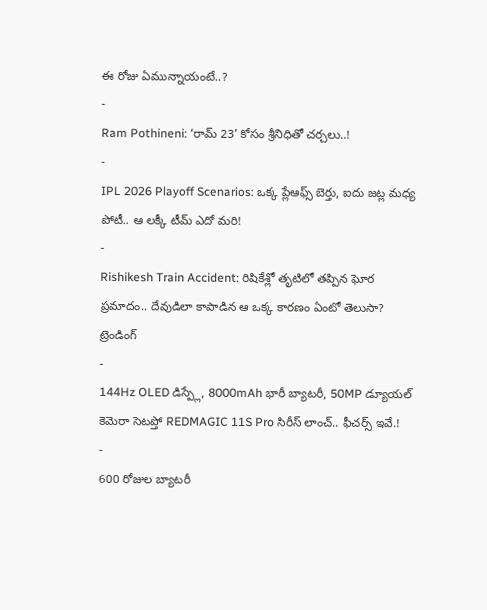ఈ రోజు ఏమున్నాయంటే..?
-
Ram Pothineni: ‘రామ్ 23’ కోసం శ్రీనిధితో చర్చలు..!
-
IPL 2026 Playoff Scenarios: ఒక్క ప్లేఆఫ్స్ బెర్తు, ఐదు జట్ల మధ్య పోటీ.. ఆ లక్కీ టీమ్ ఎదో మరి!
-
Rishikesh Train Accident: రిషికేశ్లో తృటిలో తప్పిన ఘోర ప్రమాదం.. దేవుడిలా కాపాడిన ఆ ఒక్క కారణం ఏంటో తెలుసా?
ట్రెండింగ్
-
144Hz OLED డిస్ప్లే, 8000mAh భారీ బ్యాటరీ, 50MP డ్యూయల్ కెమెరా సెటప్తో REDMAGIC 11S Pro సిరీస్ లాంచ్.. ఫీచర్స్ ఇవే.!
-
600 రోజుల బ్యాటరీ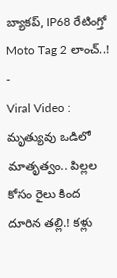బ్యాకప్, IP68 రేటింగ్తో Moto Tag 2 లాంచ్..!
-
Viral Video : మృత్యువు ఒడిలో మాతృత్వం.. పిల్లల కోసం రైలు కింద దూరిన తల్లి.! కళ్లు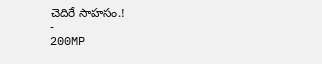చెదిరే సాహసం.!
-
200MP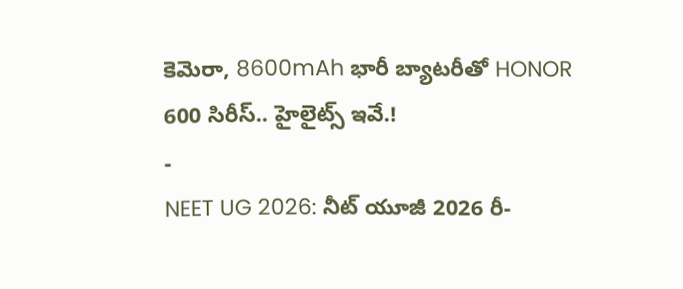కెమెరా, 8600mAh భారీ బ్యాటరీతో HONOR 600 సిరీస్.. హైలైట్స్ ఇవే.!
-
NEET UG 2026: నీట్ యూజీ 2026 రీ-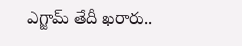ఎగ్జామ్ తేదీ ఖరారు..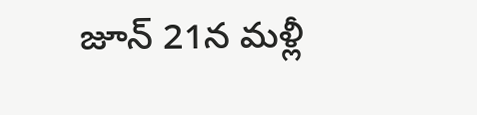జూన్ 21న మళ్లీ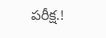పరీక్ష.!